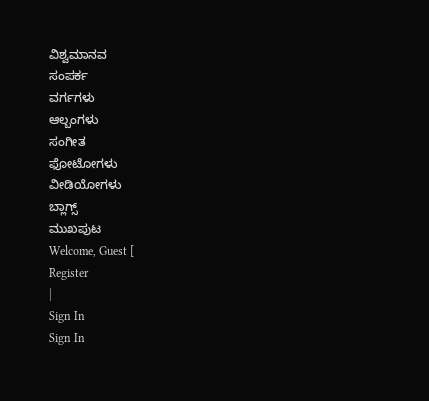ವಿಶ್ವಮಾನವ
ಸಂಪರ್ಕ
ವರ್ಗಗಳು
ಆಲ್ಬಂಗಳು
ಸಂಗೀತ
ಫೋಟೋಗಳು
ವೀಡಿಯೋಗಳು
ಬ್ಲಾಗ್ಸ್
ಮುಖಪುಟ
Welcome, Guest [
Register
|
Sign In
Sign In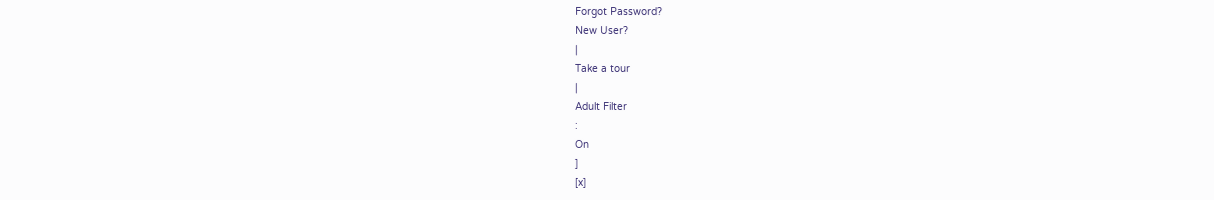Forgot Password?
New User?
|
Take a tour
|
Adult Filter
:
On
]
[x]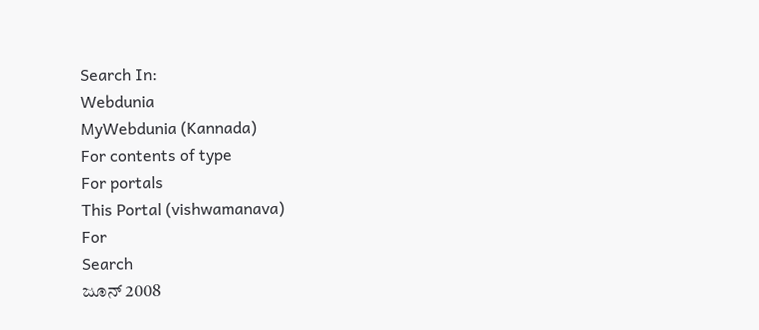Search In:
Webdunia
MyWebdunia (Kannada)
For contents of type
For portals
This Portal (vishwamanava)
For
Search
ಜೂನ್ 2008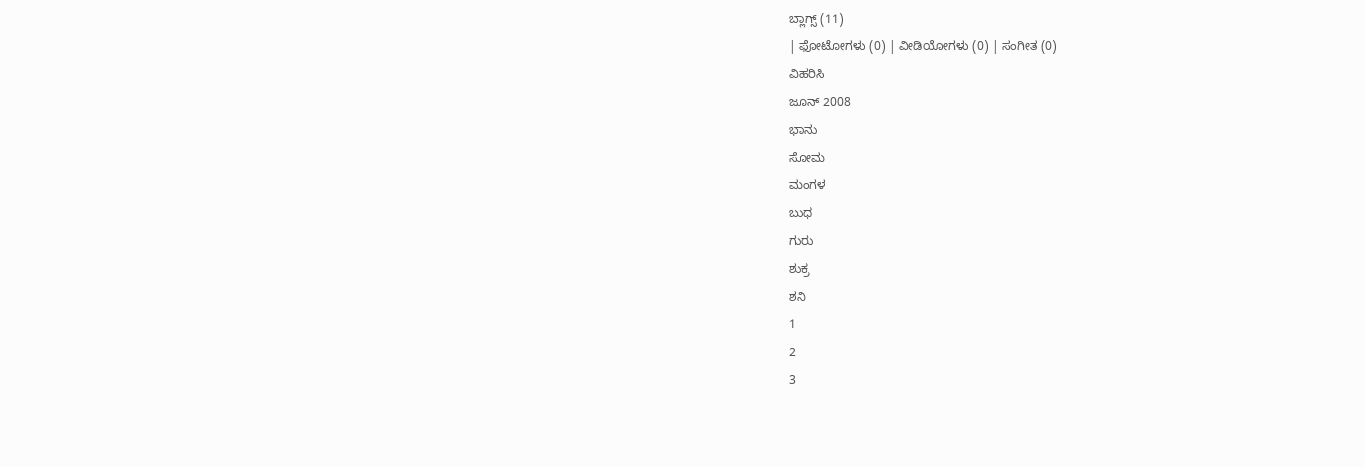ಬ್ಲಾಗ್ಸ್ (11)
| ಫೋಟೋಗಳು (0) | ವೀಡಿಯೋಗಳು (0) | ಸಂಗೀತ (0)
ವಿಹರಿಸಿ
ಜೂನ್ 2008
ಭಾನು
ಸೋಮ
ಮಂಗಳ
ಬುಧ
ಗುರು
ಶುಕ್ರ
ಶನಿ
1
2
3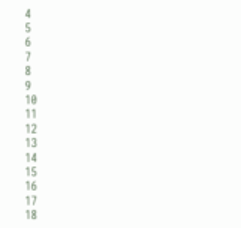4
5
6
7
8
9
10
11
12
13
14
15
16
17
18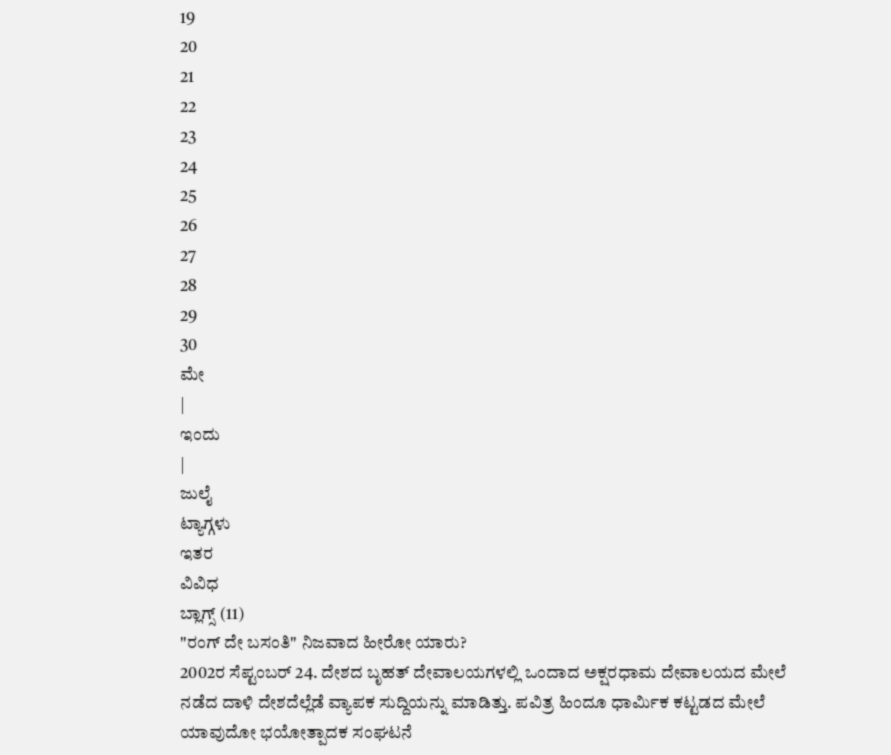19
20
21
22
23
24
25
26
27
28
29
30
ಮೇ
|
ಇಂದು
|
ಜುಲೈ
ಟ್ಯಾಗ್ಗಳು
ಇತರ
ವಿವಿಧ
ಬ್ಲಾಗ್ಸ್ (11)
"ರಂಗ್ ದೇ ಬಸಂತಿ" ನಿಜವಾದ ಹೀರೋ ಯಾರು?
2002ರ ಸೆಪ್ಟಂಬರ್ 24. ದೇಶದ ಬೃಹತ್ ದೇವಾಲಯಗಳಲ್ಲಿ ಒಂದಾದ ಅಕ್ಷರಧಾಮ ದೇವಾಲಯದ ಮೇಲೆ ನಡೆದ ದಾಳಿ ದೇಶದೆಲ್ಲೆಡೆ ವ್ಯಾಪಕ ಸುದ್ದಿಯನ್ನು ಮಾಡಿತ್ತು. ಪವಿತ್ರ ಹಿಂದೂ ಧಾರ್ಮಿಕ ಕಟ್ಟಡದ ಮೇಲೆ ಯಾವುದೋ ಭಯೋತ್ಪಾದಕ ಸಂಘಟನೆ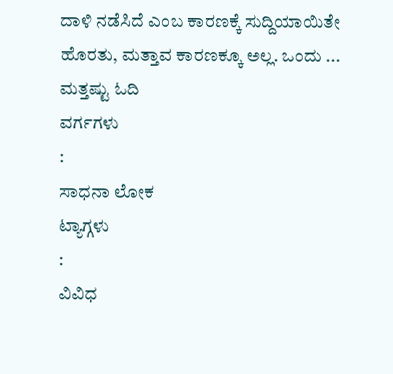ದಾಳಿ ನಡೆಸಿದೆ ಎಂಬ ಕಾರಣಕ್ಕೆ ಸುದ್ದಿಯಾಯಿತೇ ಹೊರತು, ಮತ್ತಾವ ಕಾರಣಕ್ಕೂ ಅಲ್ಲ. ಒಂದು ...
ಮತ್ತಷ್ಟು ಓದಿ
ವರ್ಗಗಳು
:
ಸಾಧನಾ ಲೋಕ
ಟ್ಯಾಗ್ಗಳು
:
ವಿವಿಧ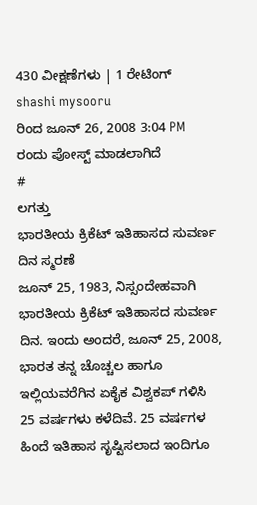430 ವೀಕ್ಷಣೆಗಳು | 1 ರೇಟಿಂಗ್
shashi mysooru
ರಿಂದ ಜೂನ್ 26, 2008 3:04 PM ರಂದು ಪೋಸ್ಟ್ ಮಾಡಲಾಗಿದೆ
#
ಲಗತ್ತು
ಭಾರತೀಯ ಕ್ರಿಕೆಟ್ ಇತಿಹಾಸದ ಸುವರ್ಣ ದಿನ ಸ್ಮರಣೆ
ಜೂನ್ 25, 1983, ನಿಸ್ಸಂದೇಹವಾಗಿ ಭಾರತೀಯ ಕ್ರಿಕೆಟ್ ಇತಿಹಾಸದ ಸುವರ್ಣ ದಿನ. ಇಂದು ಅಂದರೆ, ಜೂನ್ 25, 2008, ಭಾರತ ತನ್ನ ಚೊಚ್ಚಲ ಹಾಗೂ ಇಲ್ಲಿಯವರೆಗಿನ ಏಕೈಕ ವಿಶ್ವಕಪ್ ಗಳಿಸಿ 25 ವರ್ಷಗಳು ಕಳೆದಿವೆ. 25 ವರ್ಷಗಳ ಹಿಂದೆ ಇತಿಹಾಸ ಸೃಷ್ಟಿಸಲಾದ ಇಂದಿಗೂ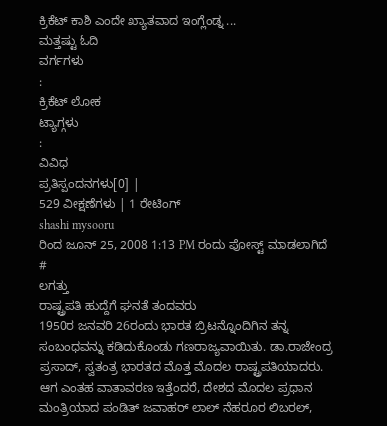ಕ್ರಿಕೆಟ್ ಕಾಶಿ ಎಂದೇ ಖ್ಯಾತವಾದ ಇಂಗ್ಲೆಂಡ್ನ ...
ಮತ್ತಷ್ಟು ಓದಿ
ವರ್ಗಗಳು
:
ಕ್ರಿಕೆಟ್ ಲೋಕ
ಟ್ಯಾಗ್ಗಳು
:
ವಿವಿಧ
ಪ್ರತಿಸ್ಪಂದನಗಳು[0] |
529 ವೀಕ್ಷಣೆಗಳು | 1 ರೇಟಿಂಗ್
shashi mysooru
ರಿಂದ ಜೂನ್ 25, 2008 1:13 PM ರಂದು ಪೋಸ್ಟ್ ಮಾಡಲಾಗಿದೆ
#
ಲಗತ್ತು
ರಾಷ್ಟ್ರಪತಿ ಹುದ್ದೆಗೆ ಘನತೆ ತಂದವರು
1950ರ ಜನವರಿ 26ರಂದು ಭಾರತ ಬ್ರಿಟನ್ನೊಂದಿಗಿನ ತನ್ನ ಸಂಬಂಧವನ್ನು ಕಡಿದುಕೊಂಡು ಗಣರಾಜ್ಯವಾಯಿತು. ಡಾ.ರಾಜೇಂದ್ರ ಪ್ರಸಾದ್, ಸ್ವತಂತ್ರ ಭಾರತದ ಮೊತ್ತ ಮೊದಲ ರಾಷ್ಟ್ರಪತಿಯಾದರು. ಆಗ ಎಂತಹ ವಾತಾವರಣ ಇತ್ತೆಂದರೆ, ದೇಶದ ಮೊದಲ ಪ್ರಧಾನ ಮಂತ್ರಿಯಾದ ಪಂಡಿತ್ ಜವಾಹರ್ ಲಾಲ್ ನೆಹರೂರ ಲಿಬರಲ್,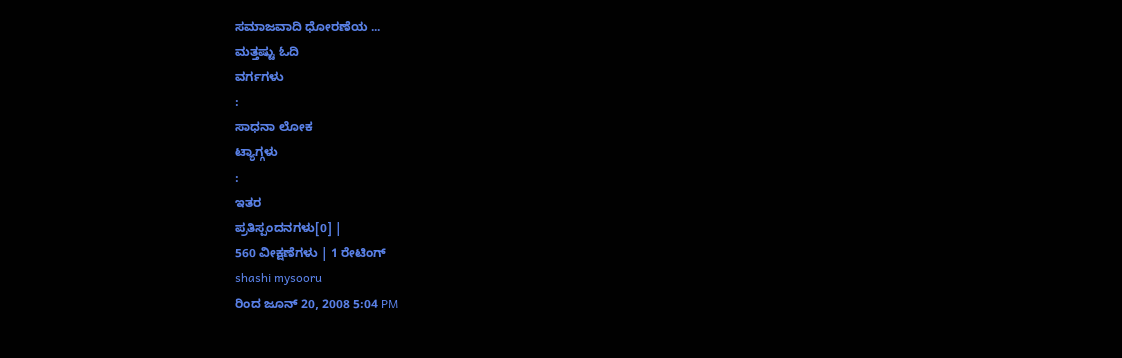ಸಮಾಜವಾದಿ ಧೋರಣೆಯ ...
ಮತ್ತಷ್ಟು ಓದಿ
ವರ್ಗಗಳು
:
ಸಾಧನಾ ಲೋಕ
ಟ್ಯಾಗ್ಗಳು
:
ಇತರ
ಪ್ರತಿಸ್ಪಂದನಗಳು[0] |
560 ವೀಕ್ಷಣೆಗಳು | 1 ರೇಟಿಂಗ್
shashi mysooru
ರಿಂದ ಜೂನ್ 20, 2008 5:04 PM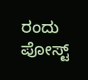ರಂದು ಪೋಸ್ಟ್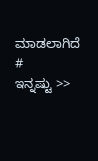ಮಾಡಲಾಗಿದೆ
#
ಇನ್ನಷ್ಟು >>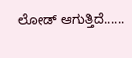ಲೋಡ್ ಆಗುತ್ತಿದೆ......